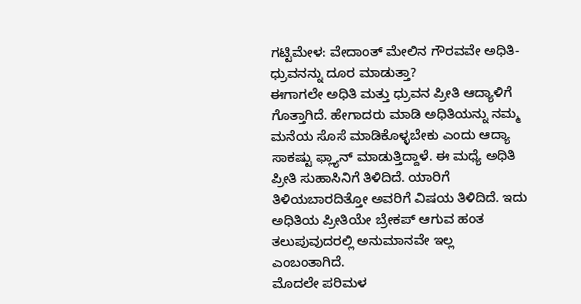ಗಟ್ಟಿಮೇಳ: ವೇದಾಂತ್ ಮೇಲಿನ ಗೌರವವೇ ಅಧಿತಿ-ಧ್ರುವನನ್ನು ದೂರ ಮಾಡುತ್ತಾ?
ಈಗಾಗಲೇ ಅಧಿತಿ ಮತ್ತು ಧ್ರುವನ ಪ್ರೀತಿ ಆದ್ಯಾಳಿಗೆ ಗೊತ್ತಾಗಿದೆ. ಹೇಗಾದರು ಮಾಡಿ ಅಧಿತಿಯನ್ನು ನಮ್ಮ ಮನೆಯ ಸೊಸೆ ಮಾಡಿಕೊಳ್ಳಬೇಕು ಎಂದು ಆದ್ಯಾ ಸಾಕಷ್ಟು ಫ್ಲ್ಯಾನ್ ಮಾಡುತ್ತಿದ್ದಾಳೆ. ಈ ಮಧ್ಯೆ ಅಧಿತಿ ಪ್ರೀತಿ ಸುಹಾಸಿನಿಗೆ ತಿಳಿದಿದೆ. ಯಾರಿಗೆ ತಿಳಿಯಬಾರದಿತ್ತೋ ಅವರಿಗೆ ವಿಷಯ ತಿಳಿದಿದೆ. ಇದು ಅಧಿತಿಯ ಪ್ರೀತಿಯೇ ಬ್ರೇಕಪ್ ಆಗುವ ಹಂತ ತಲುಪುವುದರಲ್ಲಿ ಅನುಮಾನವೇ ಇಲ್ಲ ಎಂಬಂತಾಗಿದೆ.
ಮೊದಲೇ ಪರಿಮಳ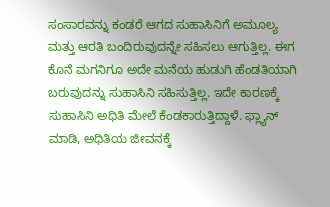ಸಂಸಾರವನ್ನು ಕಂಡರೆ ಆಗದ ಸುಹಾಸಿನಿಗೆ ಅಮೂಲ್ಯ ಮತ್ತು ಆರತಿ ಬಂದಿರುವುದನ್ನೇ ಸಹಿಸಲು ಆಗುತ್ತಿಲ್ಲ. ಈಗ ಕೊನೆ ಮಗನಿಗೂ ಅದೇ ಮನೆಯ ಹುಡುಗಿ ಹೆಂಡತಿಯಾಗಿ ಬರುವುದನ್ನು ಸುಹಾಸಿನಿ ಸಹಿಸುತ್ತಿಲ್ಲ. ಇದೇ ಕಾರಣಕ್ಕೆ ಸುಹಾಸಿನಿ ಅಧಿತಿ ಮೇಲೆ ಕೆಂಡಕಾರುತ್ತಿದ್ದಾಳೆ. ಫ್ಲ್ಯಾನ್ ಮಾಡಿ, ಅಧಿತಿಯ ಜೀವನಕ್ಕೆ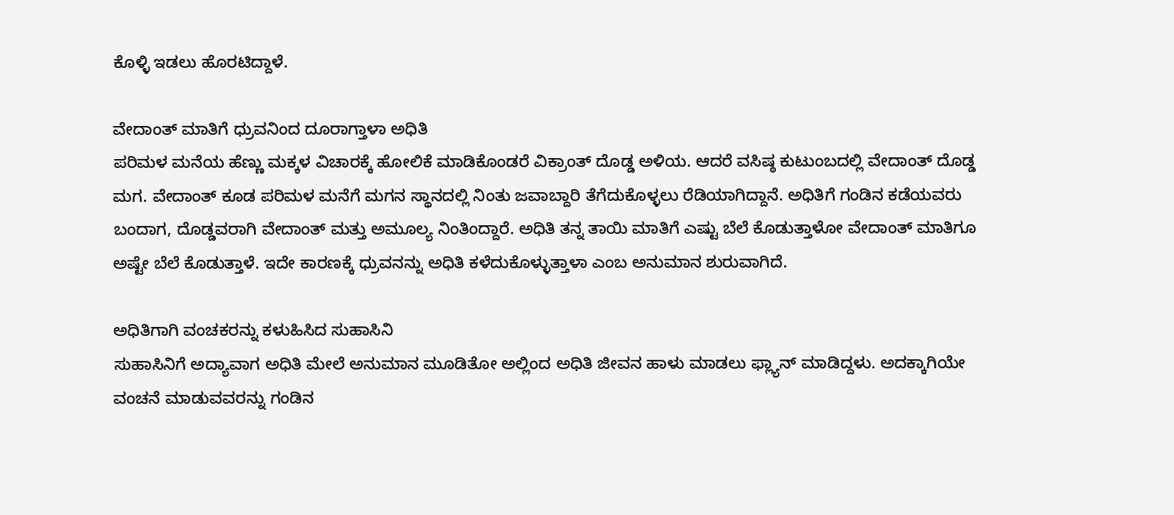ಕೊಳ್ಳಿ ಇಡಲು ಹೊರಟಿದ್ದಾಳೆ.

ವೇದಾಂತ್ ಮಾತಿಗೆ ಧ್ರುವನಿಂದ ದೂರಾಗ್ತಾಳಾ ಅಧಿತಿ
ಪರಿಮಳ ಮನೆಯ ಹೆಣ್ಣು ಮಕ್ಕಳ ವಿಚಾರಕ್ಕೆ ಹೋಲಿಕೆ ಮಾಡಿಕೊಂಡರೆ ವಿಕ್ರಾಂತ್ ದೊಡ್ಡ ಅಳಿಯ. ಆದರೆ ವಸಿಷ್ಠ ಕುಟುಂಬದಲ್ಲಿ ವೇದಾಂತ್ ದೊಡ್ಡ ಮಗ. ವೇದಾಂತ್ ಕೂಡ ಪರಿಮಳ ಮನೆಗೆ ಮಗನ ಸ್ಥಾನದಲ್ಲಿ ನಿಂತು ಜವಾಬ್ದಾರಿ ತೆಗೆದುಕೊಳ್ಳಲು ರೆಡಿಯಾಗಿದ್ದಾನೆ. ಅಧಿತಿಗೆ ಗಂಡಿನ ಕಡೆಯವರು ಬಂದಾಗ, ದೊಡ್ಡವರಾಗಿ ವೇದಾಂತ್ ಮತ್ತು ಅಮೂಲ್ಯ ನಿಂತಿಂದ್ದಾರೆ. ಅಧಿತಿ ತನ್ನ ತಾಯಿ ಮಾತಿಗೆ ಎಷ್ಟು ಬೆಲೆ ಕೊಡುತ್ತಾಳೋ ವೇದಾಂತ್ ಮಾತಿಗೂ ಅಷ್ಟೇ ಬೆಲೆ ಕೊಡುತ್ತಾಳೆ. ಇದೇ ಕಾರಣಕ್ಕೆ ಧ್ರುವನನ್ನು ಅಧಿತಿ ಕಳೆದುಕೊಳ್ಳುತ್ತಾಳಾ ಎಂಬ ಅನುಮಾನ ಶುರುವಾಗಿದೆ.

ಅಧಿತಿಗಾಗಿ ವಂಚಕರನ್ನು ಕಳುಹಿಸಿದ ಸುಹಾಸಿನಿ
ಸುಹಾಸಿನಿಗೆ ಅದ್ಯಾವಾಗ ಅಧಿತಿ ಮೇಲೆ ಅನುಮಾನ ಮೂಡಿತೋ ಅಲ್ಲಿಂದ ಅಧಿತಿ ಜೀವನ ಹಾಳು ಮಾಡಲು ಫ್ಲ್ಯಾನ್ ಮಾಡಿದ್ದಳು. ಅದಕ್ಕಾಗಿಯೇ ವಂಚನೆ ಮಾಡುವವರನ್ನು ಗಂಡಿನ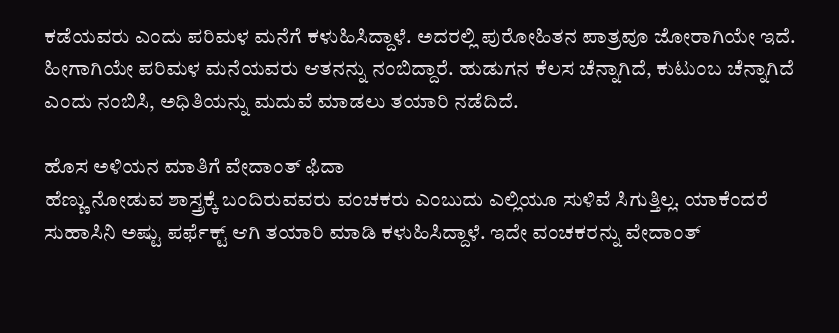ಕಡೆಯವರು ಎಂದು ಪರಿಮಳ ಮನೆಗೆ ಕಳುಹಿಸಿದ್ದಾಳೆ. ಅದರಲ್ಲಿ ಪುರೋಹಿತನ ಪಾತ್ರವೂ ಜೋರಾಗಿಯೇ ಇದೆ. ಹೀಗಾಗಿಯೇ ಪರಿಮಳ ಮನೆಯವರು ಆತನನ್ನು ನಂಬಿದ್ದಾರೆ. ಹುಡುಗನ ಕೆಲಸ ಚೆನ್ನಾಗಿದೆ, ಕುಟುಂಬ ಚೆನ್ನಾಗಿದೆ ಎಂದು ನಂಬಿಸಿ, ಅಧಿತಿಯನ್ನು ಮದುವೆ ಮಾಡಲು ತಯಾರಿ ನಡೆದಿದೆ.

ಹೊಸ ಅಳಿಯನ ಮಾತಿಗೆ ವೇದಾಂತ್ ಫಿದಾ
ಹೆಣ್ಣು ನೋಡುವ ಶಾಸ್ತ್ರಕ್ಕೆ ಬಂದಿರುವವರು ವಂಚಕರು ಎಂಬುದು ಎಲ್ಲಿಯೂ ಸುಳಿವೆ ಸಿಗುತ್ತಿಲ್ಲ. ಯಾಕೆಂದರೆ ಸುಹಾಸಿನಿ ಅಷ್ಟು ಪರ್ಫೆಕ್ಟ್ ಆಗಿ ತಯಾರಿ ಮಾಡಿ ಕಳುಹಿಸಿದ್ದಾಳೆ. ಇದೇ ವಂಚಕರನ್ನು ವೇದಾಂತ್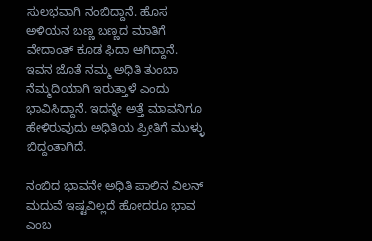ಸುಲಭವಾಗಿ ನಂಬಿದ್ದಾನೆ. ಹೊಸ ಅಳಿಯನ ಬಣ್ಣ ಬಣ್ಣದ ಮಾತಿಗೆ ವೇದಾಂತ್ ಕೂಡ ಫಿದಾ ಆಗಿದ್ದಾನೆ. ಇವನ ಜೊತೆ ನಮ್ಮ ಅಧಿತಿ ತುಂಬಾ ನೆಮ್ಮದಿಯಾಗಿ ಇರುತ್ತಾಳೆ ಎಂದು ಭಾವಿಸಿದ್ದಾನೆ. ಇದನ್ನೇ ಅತ್ತೆ ಮಾವನಿಗೂ ಹೇಳಿರುವುದು ಅಧಿತಿಯ ಪ್ರೀತಿಗೆ ಮುಳ್ಳು ಬಿದ್ದಂತಾಗಿದೆ.

ನಂಬಿದ ಭಾವನೇ ಅಧಿತಿ ಪಾಲಿನ ವಿಲನ್
ಮದುವೆ ಇಷ್ಟವಿಲ್ಲದೆ ಹೋದರೂ ಭಾವ ಎಂಬ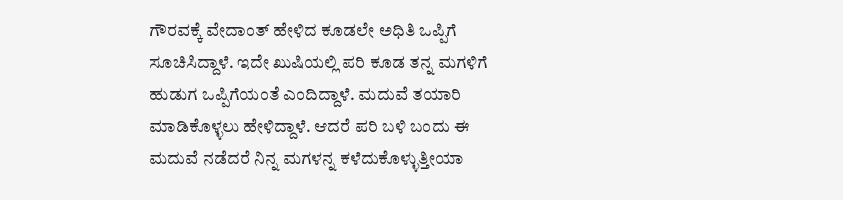ಗೌರವಕ್ಕೆ ವೇದಾಂತ್ ಹೇಳಿದ ಕೂಡಲೇ ಅಧಿತಿ ಒಪ್ಪಿಗೆ ಸೂಚಿಸಿದ್ದಾಳೆ. ಇದೇ ಖುಷಿಯಲ್ಲಿ ಪರಿ ಕೂಡ ತನ್ನ ಮಗಳಿಗೆ ಹುಡುಗ ಒಪ್ಪಿಗೆಯಂತೆ ಎಂದಿದ್ದಾಳೆ. ಮದುವೆ ತಯಾರಿ ಮಾಡಿಕೊಳ್ಳಲು ಹೇಳಿದ್ದಾಳೆ. ಆದರೆ ಪರಿ ಬಳಿ ಬಂದು ಈ ಮದುವೆ ನಡೆದರೆ ನಿನ್ನ ಮಗಳನ್ನ ಕಳೆದುಕೊಳ್ಳುತ್ತೀಯಾ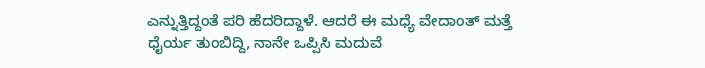ಎನ್ನುತ್ತಿದ್ದಂತೆ ಪರಿ ಹೆದರಿದ್ದಾಳೆ. ಆದರೆ ಈ ಮಧ್ಯೆ ವೇದಾಂತ್ ಮತ್ತೆ ಧೈರ್ಯ ತುಂಬಿದ್ದಿ, ನಾನೇ ಒಪ್ಪಿಸಿ ಮದುವೆ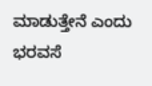ಮಾಡುತ್ತೇನೆ ಎಂದು ಭರವಸೆ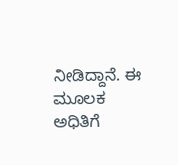ನೀಡಿದ್ದಾನೆ. ಈ ಮೂಲಕ ಅಧಿತಿಗೆ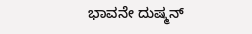ಭಾವನೇ ದುಷ್ಮನ್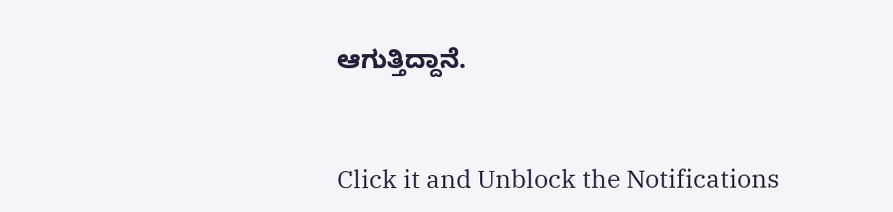ಆಗುತ್ತಿದ್ದಾನೆ.


Click it and Unblock the Notifications